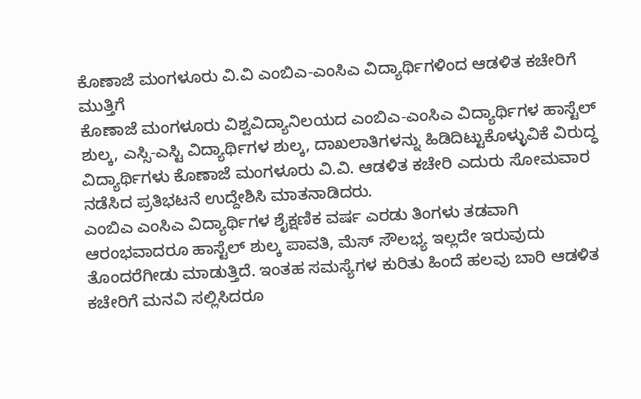ಕೊಣಾಜೆ ಮಂಗಳೂರು ವಿ.ವಿ ಎಂಬಿಎ-ಎಂಸಿಎ ವಿದ್ಯಾರ್ಥಿಗಳಿಂದ ಆಡಳಿತ ಕಚೇರಿಗೆ ಮುತ್ತಿಗೆ
ಕೊಣಾಜೆ ಮಂಗಳೂರು ವಿಶ್ವವಿದ್ಯಾನಿಲಯದ ಎಂಬಿಎ-ಎಂಸಿಎ ವಿದ್ಯಾರ್ಥಿಗಳ ಹಾಸ್ಟೆಲ್ ಶುಲ್ಕ, ಎಸ್ಸಿ-ಎಸ್ಟಿ ವಿದ್ಯಾರ್ಥಿಗಳ ಶುಲ್ಕ, ದಾಖಲಾತಿಗಳನ್ನು ಹಿಡಿದಿಟ್ಟುಕೊಳ್ಳುವಿಕೆ ವಿರುದ್ಧ ವಿದ್ಯಾರ್ಥಿಗಳು ಕೊಣಾಜೆ ಮಂಗಳೂರು ವಿ.ವಿ. ಆಡಳಿತ ಕಚೇರಿ ಎದುರು ಸೋಮವಾರ ನಡೆಸಿದ ಪ್ರತಿಭಟನೆ ಉದ್ದೇಶಿಸಿ ಮಾತನಾಡಿದರು.
ಎಂಬಿಎ ಎಂಸಿಎ ವಿದ್ಯಾರ್ಥಿಗಳ ಶೈಕ್ಷಣಿಕ ವರ್ಷ ಎರಡು ತಿಂಗಳು ತಡವಾಗಿ ಆರಂಭವಾದರೂ ಹಾಸ್ಟೆಲ್ ಶುಲ್ಕ ಪಾವತಿ, ಮೆಸ್ ಸೌಲಭ್ಯ ಇಲ್ಲದೇ ಇರುವುದು ತೊಂದರೆಗೀಡು ಮಾಡುತ್ತಿದೆ. ಇಂತಹ ಸಮಸ್ಯೆಗಳ ಕುರಿತು ಹಿಂದೆ ಹಲವು ಬಾರಿ ಆಡಳಿತ ಕಚೇರಿಗೆ ಮನವಿ ಸಲ್ಲಿಸಿದರೂ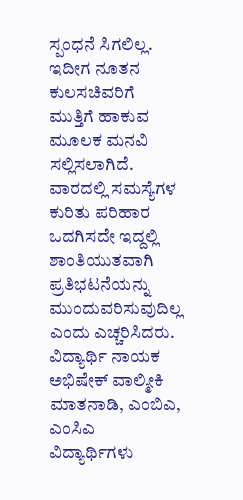ಸ್ಪಂಧನೆ ಸಿಗಲಿಲ್ಲ. ಇದೀಗ ನೂತನ ಕುಲಸಚಿವರಿಗೆ ಮುತ್ತಿಗೆ ಹಾಕುವ ಮೂಲಕ ಮನವಿ ಸಲ್ಲಿಸಲಾಗಿದೆ. ವಾರದಲ್ಲಿ ಸಮಸ್ಯೆಗಳ ಕುರಿತು ಪರಿಹಾರ ಒದಗಿಸದೇ ಇದ್ದಲ್ಲಿ ಶಾಂತಿಯುತವಾಗಿ ಪ್ರತಿಭಟನೆಯನ್ನು ಮುಂದುವರಿಸುವುದಿಲ್ಲ ಎಂದು ಎಚ್ಚರಿಸಿದರು.
ವಿದ್ಯಾರ್ಥಿ ನಾಯಕ ಅಭಿಷೇಕ್ ವಾಲ್ಮೀಕಿ ಮಾತನಾಡಿ, ಎಂಬಿಎ, ಎಂಸಿಎ ವಿದ್ಯಾರ್ಥಿಗಳು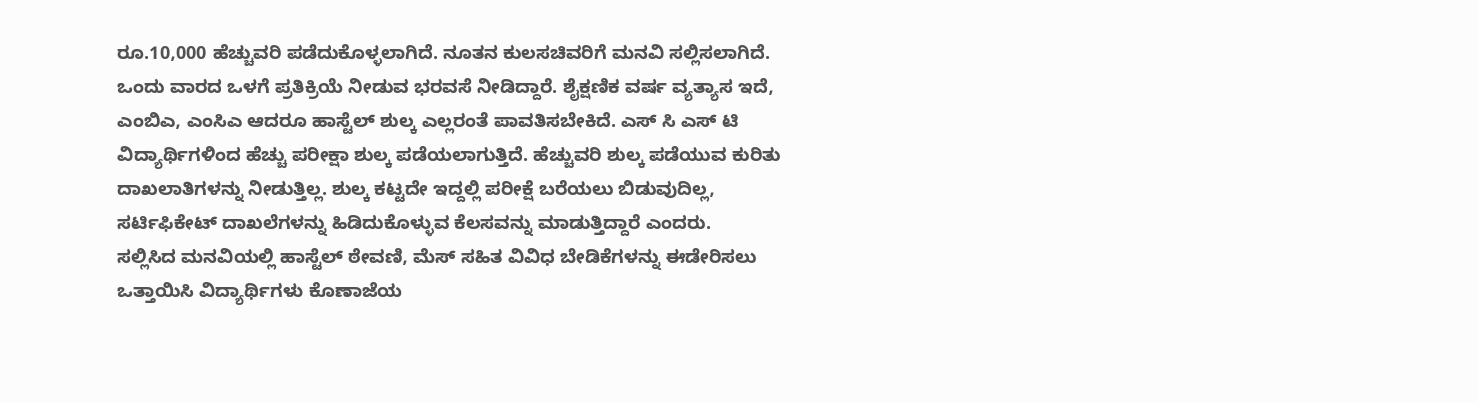ರೂ.10,000 ಹೆಚ್ಚುವರಿ ಪಡೆದುಕೊಳ್ಳಲಾಗಿದೆ. ನೂತನ ಕುಲಸಚಿವರಿಗೆ ಮನವಿ ಸಲ್ಲಿಸಲಾಗಿದೆ. ಒಂದು ವಾರದ ಒಳಗೆ ಪ್ರತಿಕ್ರಿಯೆ ನೀಡುವ ಭರವಸೆ ನೀಡಿದ್ದಾರೆ. ಶೈಕ್ಷಣಿಕ ವರ್ಷ ವ್ಯತ್ಯಾಸ ಇದೆ, ಎಂಬಿಎ, ಎಂಸಿಎ ಆದರೂ ಹಾಸ್ಟೆಲ್ ಶುಲ್ಕ ಎಲ್ಲರಂತೆ ಪಾವತಿಸಬೇಕಿದೆ. ಎಸ್ ಸಿ ಎಸ್ ಟಿ ವಿದ್ಯಾರ್ಥಿಗಳಿಂದ ಹೆಚ್ಚು ಪರೀಕ್ಷಾ ಶುಲ್ಕ ಪಡೆಯಲಾಗುತ್ತಿದೆ. ಹೆಚ್ಚುವರಿ ಶುಲ್ಕ ಪಡೆಯುವ ಕುರಿತು ದಾಖಲಾತಿಗಳನ್ನು ನೀಡುತ್ತಿಲ್ಲ. ಶುಲ್ಕ ಕಟ್ಟದೇ ಇದ್ದಲ್ಲಿ ಪರೀಕ್ಷೆ ಬರೆಯಲು ಬಿಡುವುದಿಲ್ಲ, ಸರ್ಟಿಫಿಕೇಟ್ ದಾಖಲೆಗಳನ್ನು ಹಿಡಿದುಕೊಳ್ಳುವ ಕೆಲಸವನ್ನು ಮಾಡುತ್ತಿದ್ದಾರೆ ಎಂದರು.
ಸಲ್ಲಿಸಿದ ಮನವಿಯಲ್ಲಿ ಹಾಸ್ಟೆಲ್ ಠೇವಣಿ, ಮೆಸ್ ಸಹಿತ ವಿವಿಧ ಬೇಡಿಕೆಗಳನ್ನು ಈಡೇರಿಸಲು ಒತ್ತಾಯಿಸಿ ವಿದ್ಯಾರ್ಥಿಗಳು ಕೊಣಾಜೆಯ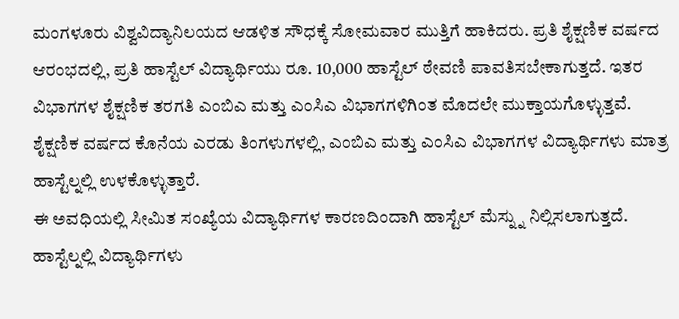ಮಂಗಳೂರು ವಿಶ್ವವಿದ್ಯಾನಿಲಯದ ಆಡಳಿತ ಸೌಧಕ್ಕೆ ಸೋಮವಾರ ಮುತ್ತಿಗೆ ಹಾಕಿದರು. ಪ್ರತಿ ಶೈಕ್ಷಣಿಕ ವರ್ಷದ ಆರಂಭದಲ್ಲಿ, ಪ್ರತಿ ಹಾಸ್ಟೆಲ್ ವಿದ್ಯಾರ್ಥಿಯು ರೂ. 10,000 ಹಾಸ್ಟೆಲ್ ಠೇವಣಿ ಪಾವತಿಸಬೇಕಾಗುತ್ತದೆ. ಇತರ ವಿಭಾಗಗಳ ಶೈಕ್ಷಣಿಕ ತರಗತಿ ಎಂಬಿಎ ಮತ್ತು ಎಂಸಿಎ ವಿಭಾಗಗಳಿಗಿಂತ ಮೊದಲೇ ಮುಕ್ತಾಯಗೊಳ್ಳುತ್ತವೆ. ಶೈಕ್ಷಣಿಕ ವರ್ಷದ ಕೊನೆಯ ಎರಡು ತಿಂಗಳುಗಳಲ್ಲಿ, ಎಂಬಿಎ ಮತ್ತು ಎಂಸಿಎ ವಿಭಾಗಗಳ ವಿದ್ಯಾರ್ಥಿಗಳು ಮಾತ್ರ ಹಾಸ್ಟೆಲ್ನಲ್ಲಿ ಉಳಕೊಳ್ಳುತ್ತಾರೆ.
ಈ ಅವಧಿಯಲ್ಲಿ ಸೀಮಿತ ಸಂಖ್ಯೆಯ ವಿದ್ಯಾರ್ಥಿಗಳ ಕಾರಣದಿಂದಾಗಿ ಹಾಸ್ಟೆಲ್ ಮೆಸ್ನ್ನು ನಿಲ್ಲಿಸಲಾಗುತ್ತದೆ. ಹಾಸ್ಟೆಲ್ನಲ್ಲಿ ವಿದ್ಯಾರ್ಥಿಗಳು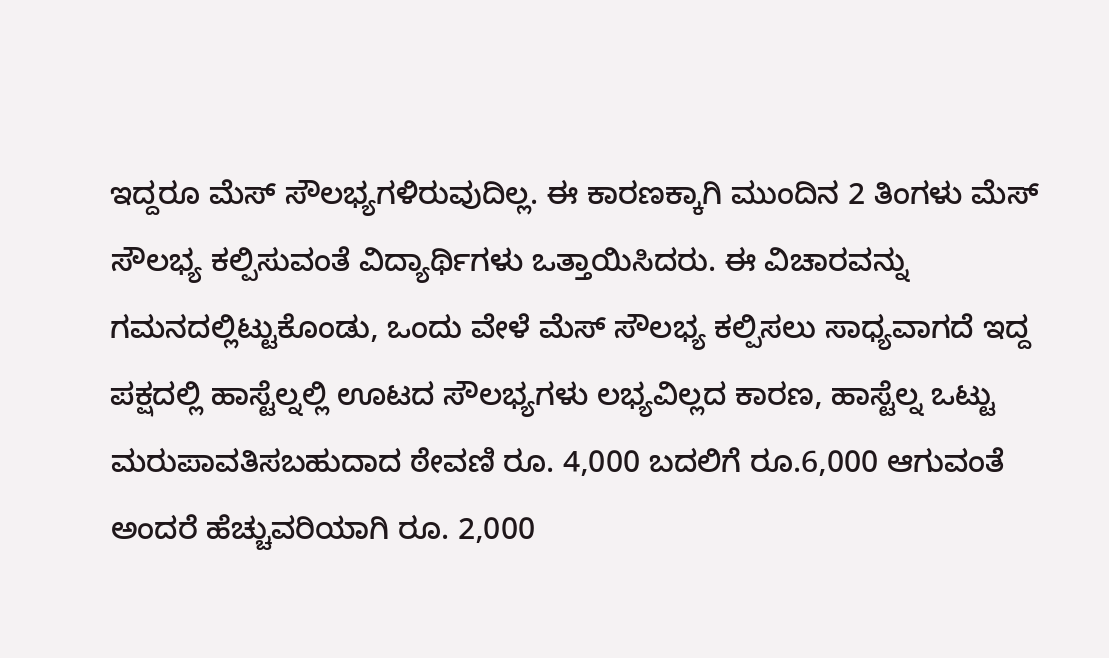ಇದ್ದರೂ ಮೆಸ್ ಸೌಲಭ್ಯಗಳಿರುವುದಿಲ್ಲ. ಈ ಕಾರಣಕ್ಕಾಗಿ ಮುಂದಿನ 2 ತಿಂಗಳು ಮೆಸ್ ಸೌಲಭ್ಯ ಕಲ್ಪಿಸುವಂತೆ ವಿದ್ಯಾರ್ಥಿಗಳು ಒತ್ತಾಯಿಸಿದರು. ಈ ವಿಚಾರವನ್ನು ಗಮನದಲ್ಲಿಟ್ಟುಕೊಂಡು, ಒಂದು ವೇಳೆ ಮೆಸ್ ಸೌಲಭ್ಯ ಕಲ್ಪಿಸಲು ಸಾಧ್ಯವಾಗದೆ ಇದ್ದ ಪಕ್ಷದಲ್ಲಿ ಹಾಸ್ಟೆಲ್ನಲ್ಲಿ ಊಟದ ಸೌಲಭ್ಯಗಳು ಲಭ್ಯವಿಲ್ಲದ ಕಾರಣ, ಹಾಸ್ಟೆಲ್ನ ಒಟ್ಟು ಮರುಪಾವತಿಸಬಹುದಾದ ಠೇವಣಿ ರೂ. 4,000 ಬದಲಿಗೆ ರೂ.6,000 ಆಗುವಂತೆ ಅಂದರೆ ಹೆಚ್ಚುವರಿಯಾಗಿ ರೂ. 2,000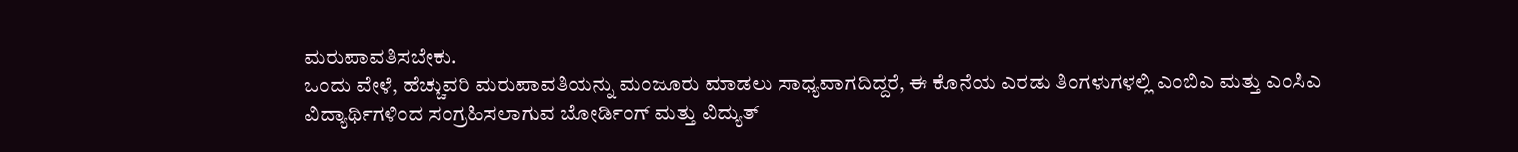ಮರುಪಾವತಿಸಬೇಕು.
ಒಂದು ವೇಳೆ, ಹೆಚ್ಚುವರಿ ಮರುಪಾವತಿಯನ್ನು ಮಂಜೂರು ಮಾಡಲು ಸಾಧ್ಯವಾಗದಿದ್ದರೆ, ಈ ಕೊನೆಯ ಎರಡು ತಿಂಗಳುಗಳಲ್ಲಿ ಎಂಬಿಎ ಮತ್ತು ಎಂಸಿಎ ವಿದ್ಯಾರ್ಥಿಗಳಿಂದ ಸಂಗ್ರಹಿಸಲಾಗುವ ಬೋರ್ಡಿಂಗ್ ಮತ್ತು ವಿದ್ಯುತ್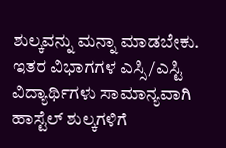ಶುಲ್ಕವನ್ನು ಮನ್ನಾ ಮಾಡಬೇಕು. ಇತರ ವಿಭಾಗಗಳ ಎಸ್ಸಿ/ಎಸ್ಟಿ ವಿದ್ಯಾರ್ಥಿಗಳು ಸಾಮಾನ್ಯವಾಗಿ ಹಾಸ್ಟೆಲ್ ಶುಲ್ಕಗಳಿಗೆ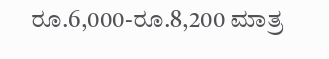ರೂ.6,000-ರೂ.8,200 ಮಾತ್ರ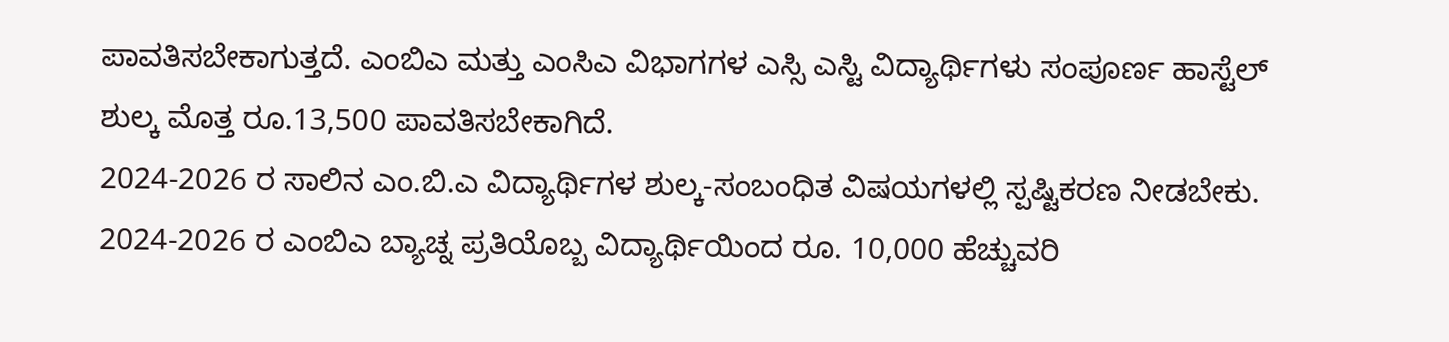ಪಾವತಿಸಬೇಕಾಗುತ್ತದೆ. ಎಂಬಿಎ ಮತ್ತು ಎಂಸಿಎ ವಿಭಾಗಗಳ ಎಸ್ಸಿ ಎಸ್ಟಿ ವಿದ್ಯಾರ್ಥಿಗಳು ಸಂಪೂರ್ಣ ಹಾಸ್ಟೆಲ್ ಶುಲ್ಕ ಮೊತ್ತ ರೂ.13,500 ಪಾವತಿಸಬೇಕಾಗಿದೆ.
2024-2026 ರ ಸಾಲಿನ ಎಂ.ಬಿ.ಎ ವಿದ್ಯಾರ್ಥಿಗಳ ಶುಲ್ಕ-ಸಂಬಂಧಿತ ವಿಷಯಗಳಲ್ಲಿ ಸ್ಪಷ್ಟಿಕರಣ ನೀಡಬೇಕು. 2024-2026 ರ ಎಂಬಿಎ ಬ್ಯಾಚ್ನ ಪ್ರತಿಯೊಬ್ಬ ವಿದ್ಯಾರ್ಥಿಯಿಂದ ರೂ. 10,000 ಹೆಚ್ಚುವರಿ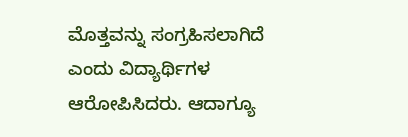ಮೊತ್ತವನ್ನು ಸಂಗ್ರಹಿಸಲಾಗಿದೆ ಎಂದು ವಿದ್ಯಾರ್ಥಿಗಳ ಆರೋಪಿಸಿದರು. ಆದಾಗ್ಯೂ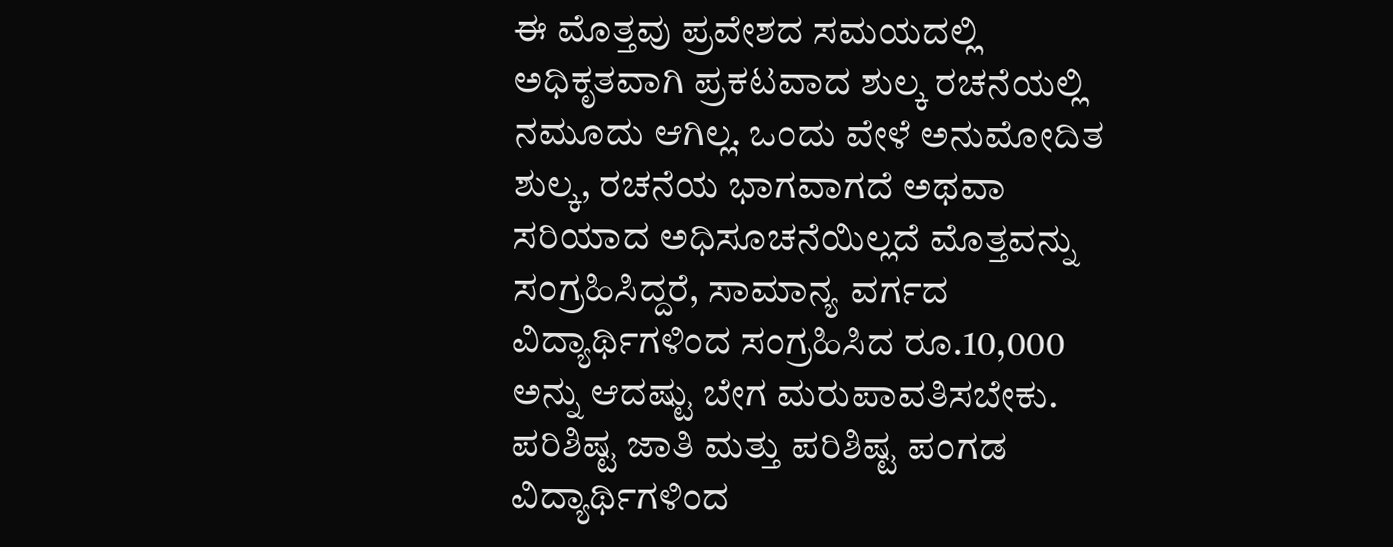ಈ ಮೊತ್ತವು ಪ್ರವೇಶದ ಸಮಯದಲ್ಲಿ ಅಧಿಕೃತವಾಗಿ ಪ್ರಕಟವಾದ ಶುಲ್ಕ ರಚನೆಯಲ್ಲಿ ನಮೂದು ಆಗಿಲ್ಲ. ಒಂದು ವೇಳೆ ಅನುಮೋದಿತ ಶುಲ್ಕ, ರಚನೆಯ ಭಾಗವಾಗದೆ ಅಥವಾ ಸರಿಯಾದ ಅಧಿಸೂಚನೆಯಿಲ್ಲದೆ ಮೊತ್ತವನ್ನು ಸಂಗ್ರಹಿಸಿದ್ದರೆ, ಸಾಮಾನ್ಯ ವರ್ಗದ ವಿದ್ಯಾರ್ಥಿಗಳಿಂದ ಸಂಗ್ರಹಿಸಿದ ರೂ.10,000 ಅನ್ನು ಆದಷ್ಟು ಬೇಗ ಮರುಪಾವತಿಸಬೇಕು.
ಪರಿಶಿಷ್ಟ ಜಾತಿ ಮತ್ತು ಪರಿಶಿಷ್ಟ ಪಂಗಡ ವಿದ್ಯಾರ್ಥಿಗಳಿಂದ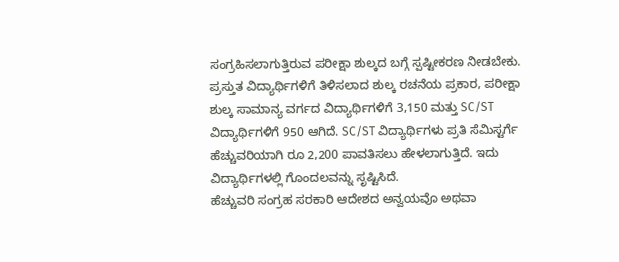ಸಂಗ್ರಹಿಸಲಾಗುತ್ತಿರುವ ಪರೀಕ್ಷಾ ಶುಲ್ಕದ ಬಗ್ಗೆ ಸ್ಪಷ್ಟೀಕರಣ ನೀಡಬೇಕು. ಪ್ರಸ್ತುತ ವಿದ್ಯಾರ್ಥಿಗಳಿಗೆ ತಿಳಿಸಲಾದ ಶುಲ್ಕ ರಚನೆಯ ಪ್ರಕಾರ, ಪರೀಕ್ಷಾ ಶುಲ್ಕ ಸಾಮಾನ್ಯ ವರ್ಗದ ವಿದ್ಯಾರ್ಥಿಗಳಿಗೆ 3,150 ಮತ್ತು SC/ST ವಿದ್ಯಾರ್ಥಿಗಳಿಗೆ 950 ಆಗಿದೆ. SC/ST ವಿದ್ಯಾರ್ಥಿಗಳು ಪ್ರತಿ ಸೆಮಿಸ್ಟರ್ಗೆ ಹೆಚ್ಚುವರಿಯಾಗಿ ರೂ 2,200 ಪಾವತಿಸಲು ಹೇಳಲಾಗುತ್ತಿದೆ. ಇದು ವಿದ್ಯಾರ್ಥಿಗಳಲ್ಲಿ ಗೊಂದಲವನ್ನು ಸೃಷ್ಟಿಸಿದೆ.
ಹೆಚ್ಚುವರಿ ಸಂಗ್ರಹ ಸರಕಾರಿ ಆದೇಶದ ಅನ್ವಯವೊ ಅಥವಾ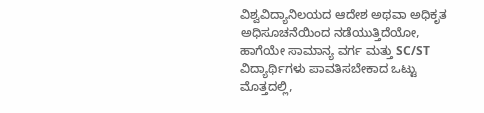ವಿಶ್ವವಿದ್ಯಾನಿಲಯದ ಆದೇಶ ಅಥವಾ ಅಧಿಕೃತ ಅಧಿಸೂಚನೆಯಿಂದ ನಡೆಯುತ್ತಿದೆಯೋ, ಹಾಗೆಯೇ ಸಾಮಾನ್ಯ ವರ್ಗ ಮತ್ತು SC/ST ವಿದ್ಯಾರ್ಥಿಗಳು ಪಾವತಿಸಬೇಕಾದ ಒಟ್ಟು ಮೊತ್ತದಲ್ಲಿ,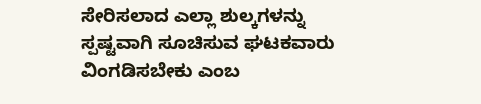ಸೇರಿಸಲಾದ ಎಲ್ಲಾ ಶುಲ್ಕಗಳನ್ನು ಸ್ಪಷ್ಟವಾಗಿ ಸೂಚಿಸುವ ಘಟಕವಾರು ವಿಂಗಡಿಸಬೇಕು ಎಂಬ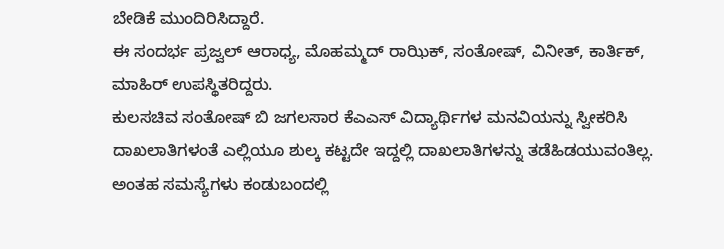ಬೇಡಿಕೆ ಮುಂದಿರಿಸಿದ್ದಾರೆ.
ಈ ಸಂದರ್ಭ ಪ್ರಜ್ವಲ್ ಆರಾಧ್ಯ, ಮೊಹಮ್ಮದ್ ರಾಝಿಕ್, ಸಂತೋಷ್, ವಿನೀತ್, ಕಾರ್ತಿಕ್, ಮಾಹಿರ್ ಉಪಸ್ಥಿತರಿದ್ದರು.
ಕುಲಸಚಿವ ಸಂತೋಷ್ ಬಿ ಜಗಲಸಾರ ಕೆಎಎಸ್ ವಿದ್ಯಾರ್ಥಿಗಳ ಮನವಿಯನ್ನು ಸ್ವೀಕರಿಸಿ ದಾಖಲಾತಿಗಳಂತೆ ಎಲ್ಲಿಯೂ ಶುಲ್ಕ ಕಟ್ಟದೇ ಇದ್ದಲ್ಲಿ ದಾಖಲಾತಿಗಳನ್ನು ತಡೆಹಿಡಯುವಂತಿಲ್ಲ. ಅಂತಹ ಸಮಸ್ಯೆಗಳು ಕಂಡುಬಂದಲ್ಲಿ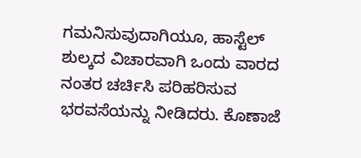ಗಮನಿಸುವುದಾಗಿಯೂ, ಹಾಸ್ಟೆಲ್ ಶುಲ್ಕದ ವಿಚಾರವಾಗಿ ಒಂದು ವಾರದ ನಂತರ ಚರ್ಚಿಸಿ ಪರಿಹರಿಸುವ ಭರವಸೆಯನ್ನು ನೀಡಿದರು. ಕೊಣಾಜೆ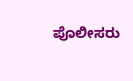ಪೊಲೀಸರು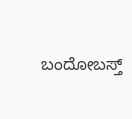ಬಂದೋಬಸ್ತ್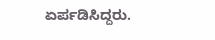ಏರ್ಪಡಿಸಿದ್ದರು.